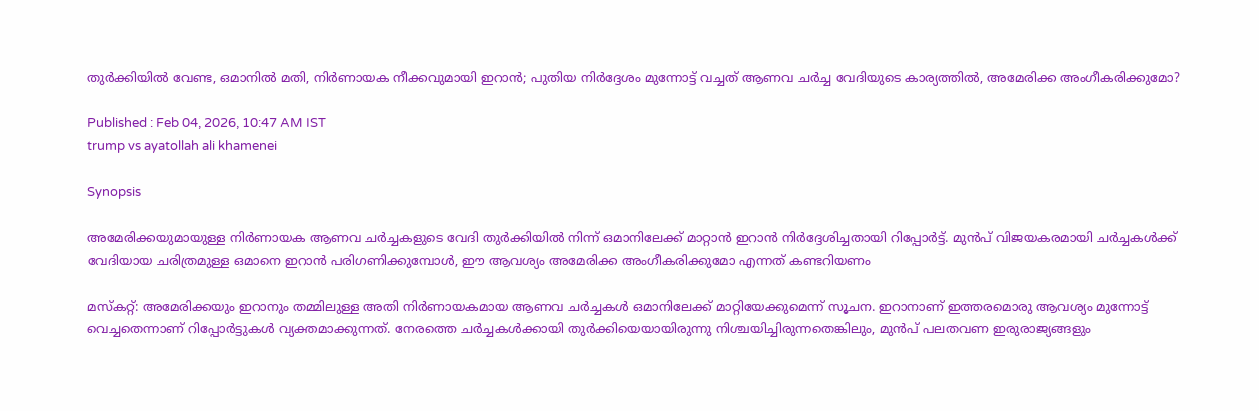തുർക്കിയിൽ വേണ്ട, ഒമാനിൽ മതി, നിർണായക നീക്കവുമായി ഇറാൻ; പുതിയ നിർദ്ദേശം മുന്നോട്ട് വച്ചത് ആണവ ചർച്ച വേദിയുടെ കാര്യത്തിൽ, അമേരിക്ക അംഗീകരിക്കുമോ?

Published : Feb 04, 2026, 10:47 AM IST
trump vs ayatollah ali khamenei

Synopsis

അമേരിക്കയുമായുള്ള നിർണായക ആണവ ചർച്ചകളുടെ വേദി തുർക്കിയിൽ നിന്ന് ഒമാനിലേക്ക് മാറ്റാൻ ഇറാൻ നിർദ്ദേശിച്ചതായി റിപ്പോർട്ട്. മുൻപ് വിജയകരമായി ചർച്ചകൾക്ക് വേദിയായ ചരിത്രമുള്ള ഒമാനെ ഇറാൻ പരിഗണിക്കുമ്പോൾ, ഈ ആവശ്യം അമേരിക്ക അംഗീകരിക്കുമോ എന്നത് കണ്ടറിയണം

മസ്കറ്റ്: അമേരിക്കയും ഇറാനും തമ്മിലുള്ള അതി നിർണായകമായ ആണവ ചർച്ചകൾ ഒമാനിലേക്ക് മാറ്റിയേക്കുമെന്ന് സൂചന. ഇറാനാണ് ഇത്തരമൊരു ആവശ്യം മുന്നോട്ട് വെച്ചതെന്നാണ് റിപ്പോർട്ടുകൾ വ്യക്തമാക്കുന്നത്. നേരത്തെ ചർച്ചകൾക്കായി തുർക്കിയെയായിരുന്നു നിശ്ചയിച്ചിരുന്നതെങ്കിലും, മുൻപ് പലതവണ ഇരുരാജ്യങ്ങളും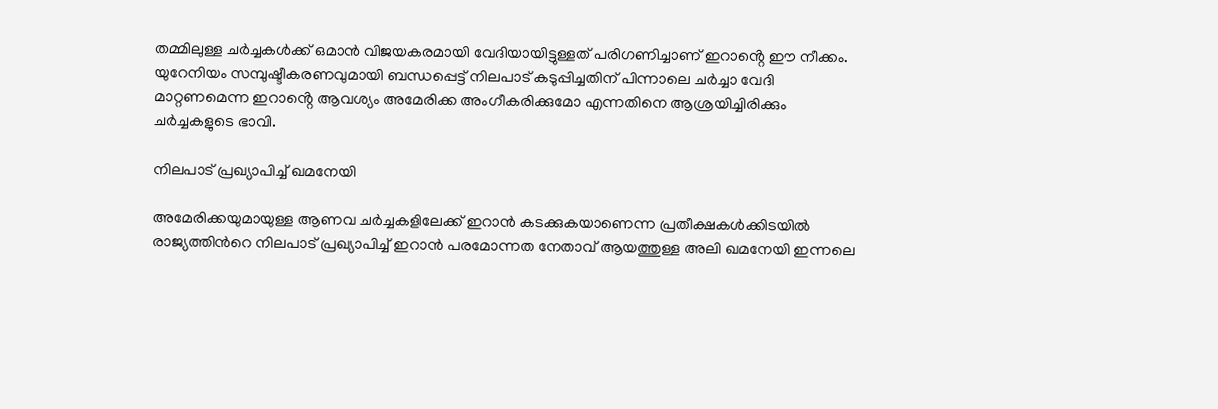തമ്മിലുള്ള ചർച്ചകൾക്ക് ഒമാൻ വിജയകരമായി വേദിയായിട്ടുള്ളത് പരിഗണിച്ചാണ് ഇറാൻ്റെ ഈ നീക്കം. യുറേനിയം സമ്പുഷ്ടീകരണവുമായി ബന്ധപ്പെട്ട് നിലപാട് കടുപ്പിച്ചതിന് പിന്നാലെ ചർച്ചാ വേദി മാറ്റണമെന്ന ഇറാൻ്റെ ആവശ്യം അമേരിക്ക അംഗീകരിക്കുമോ എന്നതിനെ ആശ്രയിച്ചിരിക്കും ചർച്ചകളുടെ ഭാവി.

നിലപാട് പ്രഖ്യാപിച്ച് ഖമനേയി

അമേരിക്കയുമായുള്ള ആണവ ചർച്ചകളിലേക്ക് ഇറാൻ കടക്കുകയാണെന്ന പ്രതീക്ഷകൾക്കിടയിൽ രാജ്യത്തിന്‍റെ നിലപാട് പ്രഖ്യാപിച്ച് ഇറാൻ പരമോന്നത നേതാവ് ആയത്തുള്ള അലി ഖമനേയി ഇന്നലെ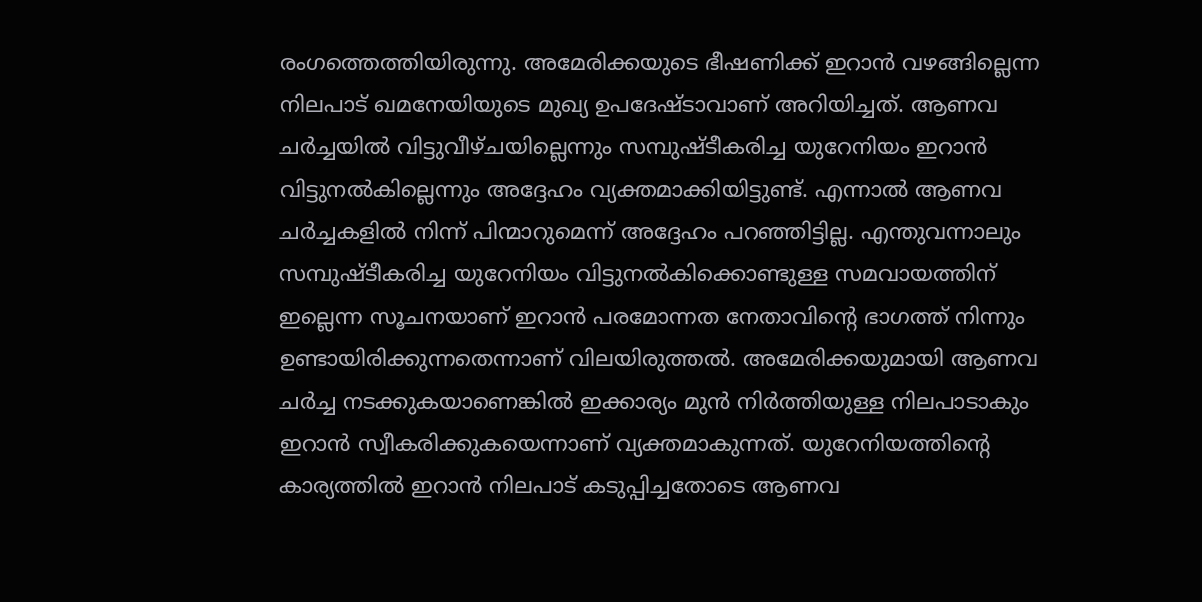രംഗത്തെത്തിയിരുന്നു. അമേരിക്കയുടെ ഭീഷണിക്ക് ഇറാൻ വഴങ്ങില്ലെന്ന നിലപാട് ഖമനേയിയുടെ മുഖ്യ ഉപദേഷ്ടാവാണ് അറിയിച്ചത്. ആണവ ചർച്ചയിൽ വിട്ടുവീഴ്ചയില്ലെന്നും സമ്പുഷ്ടീകരിച്ച യുറേനിയം ഇറാൻ വിട്ടുനൽകില്ലെന്നും അദ്ദേഹം വ്യക്തമാക്കിയിട്ടുണ്ട്. എന്നാൽ ആണവ ചർച്ചകളിൽ നിന്ന് പിന്മാറുമെന്ന് അദ്ദേഹം പറഞ്ഞിട്ടില്ല. എന്തുവന്നാലും സമ്പുഷ്ടീകരിച്ച യുറേനിയം വിട്ടുനൽകിക്കൊണ്ടുള്ള സമവായത്തിന് ഇല്ലെന്ന സൂചനയാണ് ഇറാൻ പരമോന്നത നേതാവിന്‍റെ ഭാഗത്ത് നിന്നും ഉണ്ടായിരിക്കുന്നതെന്നാണ് വിലയിരുത്തൽ. അമേരിക്കയുമായി ആണവ ചർച്ച നടക്കുകയാണെങ്കിൽ ഇക്കാര്യം മുൻ നിർത്തിയുള്ള നിലപാടാകും ഇറാൻ സ്വീകരിക്കുകയെന്നാണ് വ്യക്തമാകുന്നത്. യുറേനിയത്തിന്‍റെ കാര്യത്തിൽ ഇറാൻ നിലപാട് കടുപ്പിച്ചതോടെ ആണവ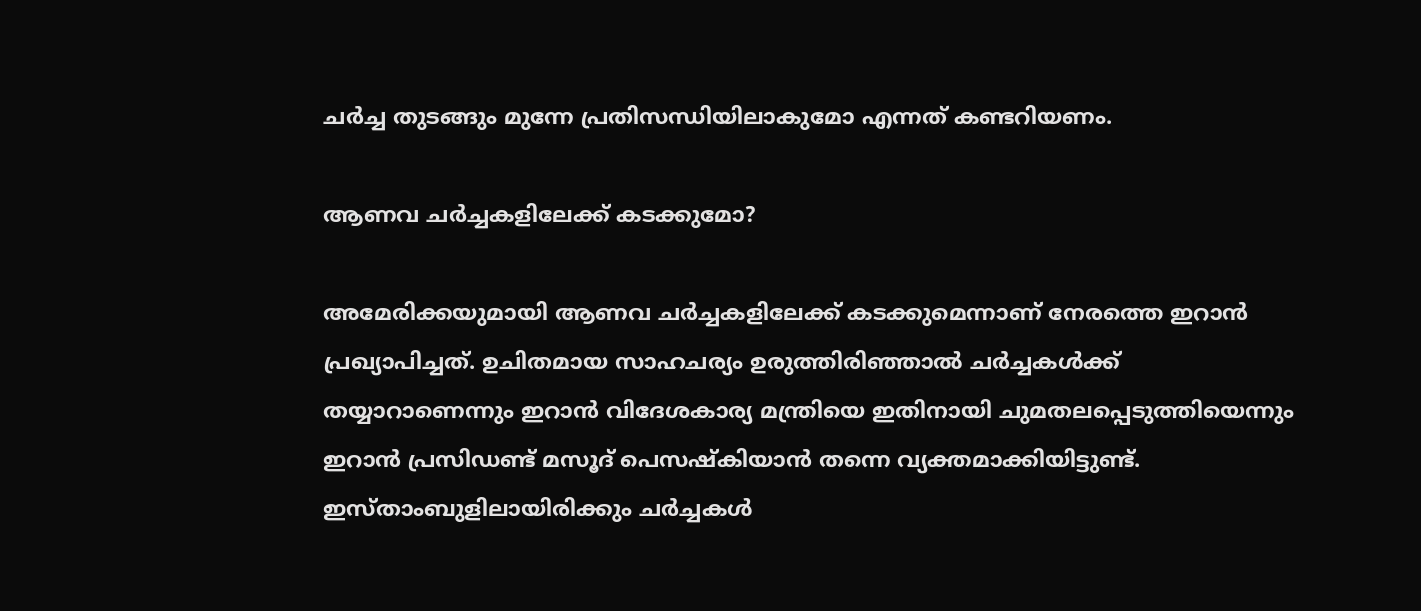ചർച്ച തുടങ്ങും മുന്നേ പ്രതിസന്ധിയിലാകുമോ എന്നത് കണ്ടറിയണം.

ആണവ ചർച്ചകളിലേക്ക് കടക്കുമോ?

അമേരിക്കയുമായി ആണവ ചർച്ചകളിലേക്ക് കടക്കുമെന്നാണ് നേരത്തെ ഇറാൻ പ്രഖ്യാപിച്ചത്. ഉചിതമായ സാഹചര്യം ഉരുത്തിരിഞ്ഞാൽ ചർച്ചകൾക്ക് തയ്യാറാണെന്നും ഇറാൻ വിദേശകാര്യ മന്ത്രിയെ ഇതിനായി ചുമതലപ്പെടുത്തിയെന്നും ഇറാൻ പ്രസിഡണ്ട് മസൂദ് പെസഷ്കിയാൻ തന്നെ വ്യക്തമാക്കിയിട്ടുണ്ട്. ഇസ്താംബുളിലായിരിക്കും ചർച്ചകൾ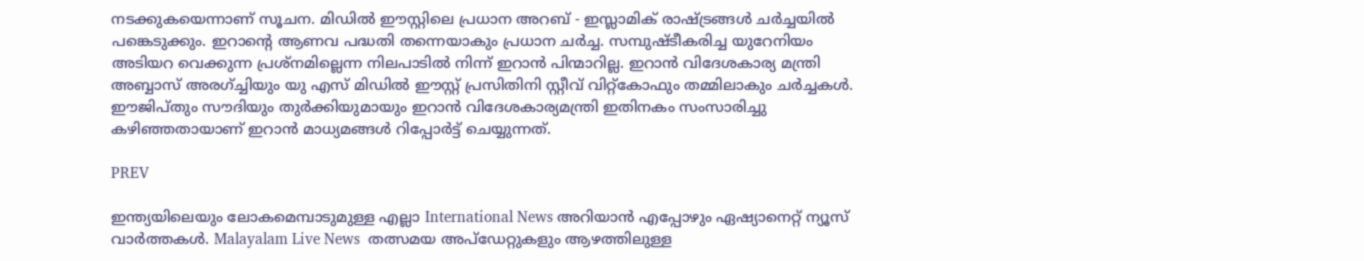നടക്കുകയെന്നാണ് സൂചന. മിഡിൽ ഈസ്റ്റിലെ പ്രധാന അറബ് - ഇസ്ലാമിക് രാഷ്ട്രങ്ങൾ ചർച്ചയിൽ പങ്കെടുക്കും. ഇറാന്റെ ആണവ പദ്ധതി തന്നെയാകും പ്രധാന ചർച്ച. സമ്പുഷ്ടീകരിച്ച യുറേനിയം അടിയറ വെക്കുന്ന പ്രശ്നമില്ലെന്ന നിലപാടിൽ നിന്ന് ഇറാൻ പിന്മാറില്ല. ഇറാൻ വിദേശകാര്യ മന്ത്രി അബ്ബാസ് അരഗ്ച്ചിയും യു എസ് മിഡിൽ ഈസ്റ്റ് പ്രസിതിനി സ്റ്റീവ് വിറ്റ്കോഫും തമ്മിലാകും ചർച്ചകൾ. ഈജിപ്തും സൗദിയും തുർക്കിയുമായും ഇറാൻ വിദേശകാര്യമന്ത്രി ഇതിനകം സംസാരിച്ചു കഴിഞ്ഞതായാണ് ഇറാൻ മാധ്യമങ്ങൾ റിപ്പോർട്ട് ചെയ്യുന്നത്.

PREV

ഇന്ത്യയിലെയും ലോകമെമ്പാടുമുള്ള എല്ലാ International News അറിയാൻ എപ്പോഴും ഏഷ്യാനെറ്റ് ന്യൂസ് വാർത്തകൾ. Malayalam Live News  തത്സമയ അപ്‌ഡേറ്റുകളും ആഴത്തിലുള്ള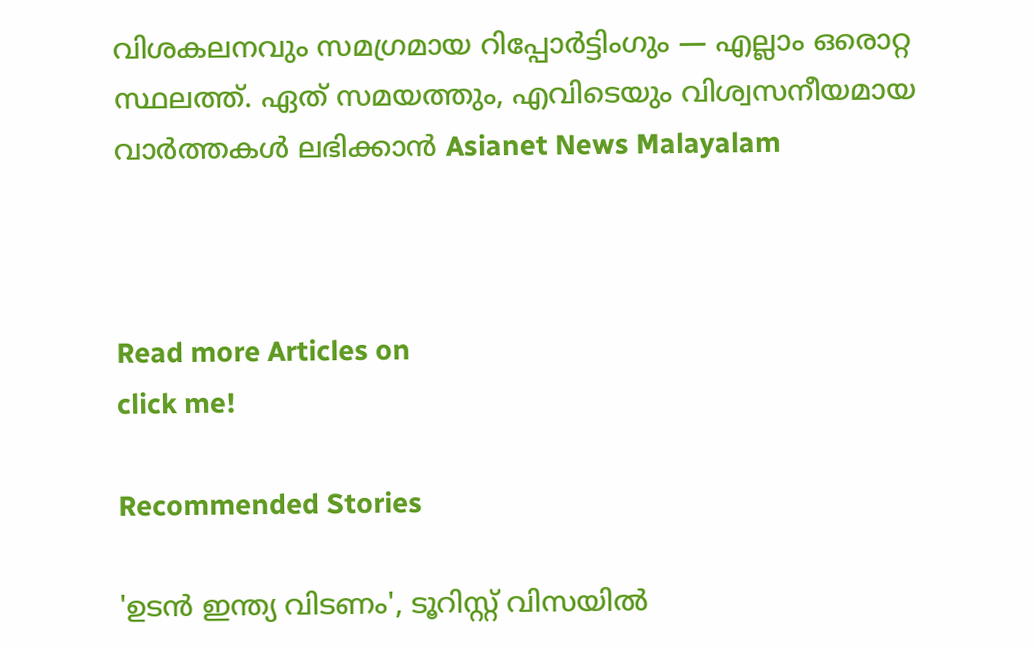വിശകലനവും സമഗ്രമായ റിപ്പോർട്ടിംഗും — എല്ലാം ഒരൊറ്റ സ്ഥലത്ത്. ഏത് സമയത്തും, എവിടെയും വിശ്വസനീയമായ വാർത്തകൾ ലഭിക്കാൻ Asianet News Malayalam



Read more Articles on
click me!

Recommended Stories

'ഉടൻ ഇന്ത്യ വിടണം', ടൂറിസ്റ്റ് വിസയിൽ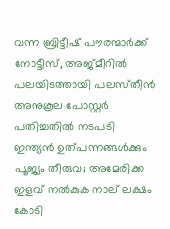വന്ന ബ്രിട്ടീഷ് പൗരന്മാർക്ക് നോട്ടീസ്, അജ്‌മീറിൽ പലയിടത്തായി പലസ്‌തീൻ അനുകൂല പോസ്റ്റർ പതിച്ചതിൽ നടപടി
ഇന്ത്യൻ ഉത്പന്നങ്ങൾക്കും പൂജ്യം തീരുവ; അമേരിക്ക ഇളവ് നൽകുക നാല് ലക്ഷം കോടി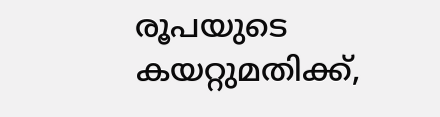രൂപയുടെ കയറ്റുമതിക്ക്,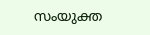സംയുക്ത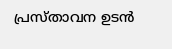പ്രസ്താവന ഉടൻ